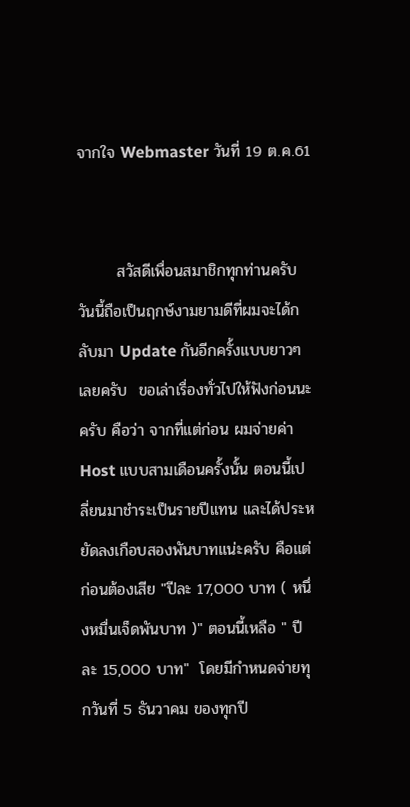จากใจ Webmaster วันที่ 19 ต.ค.61


       สวัสดีเพื่อนสมาชิกทุกท่านครับ วันนี้ถือเป็นฤกษ์งามยามดีที่ผมจะได้กลับมา Update กันอีกครั้งแบบยาวๆเลยครับ  ขอเล่าเรื่องทั่วไปให้ฟังก่อนนะครับ คือว่า จากที่แต่ก่อน ผมจ่ายค่า Host แบบสามเดือนครั้งนั้น ตอนนี้เปลี่ยนมาชำระเป็นรายปีแทน และได้ประหยัดลงเกือบสองพันบาทแน่ะครับ คือแต่ก่อนต้องเสีย "ปีละ 17,000 บาท ( หนึ่งหมื่นเจ็ดพันบาท )" ตอนนี้เหลือ " ปีละ 15,000 บาท"  โดยมีกำหนดจ่ายทุกวันที่ 5 ธันวาคม ของทุกปี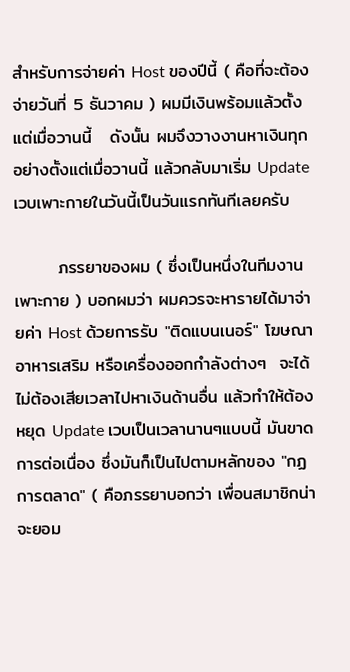สำหรับการจ่ายค่า Host ของปีนี้ ( คือที่จะต้องจ่ายวันที่ 5 ธันวาคม ) ผมมีเงินพร้อมแล้วตั้งแต่เมื่อวานนี้   ดังนั้น ผมจึงวางงานหาเงินทุกอย่างตั้งแต่เมื่อวานนี้ แล้วกลับมาเริ่ม Update เวบเพาะกายในวันนี้เป็นวันแรกทันทีเลยครับ

       ภรรยาของผม ( ซึ่งเป็นหนึ่งในทีมงานเพาะกาย ) บอกผมว่า ผมควรจะหารายได้มาจ่ายค่า Host ด้วยการรับ "ติดแบนเนอร์" โฆษณาอาหารเสริม หรือเครื่องออกกำลังต่างๆ  จะได้ไม่ต้องเสียเวลาไปหาเงินด้านอื่น แล้วทำให้ต้องหยุด Update เวบเป็นเวลานานๆแบบนี้ มันขาดการต่อเนื่อง ซึ่งมันก็เป็นไปตามหลักของ "กฏการตลาด" ( คือภรรยาบอกว่า เพื่อนสมาชิกน่าจะยอม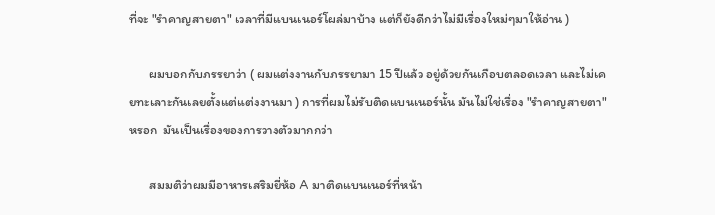ที่จะ "รำคาญสายตา" เวลาที่มีแบนเนอร์โผล่มาบ้าง แต่ก็ยังดีกว่าไม่มีเรื่องใหม่ๆมาให้อ่าน )

       ผมบอกกับภรรยาว่า ( ผมแต่งงานกับภรรยามา 15 ปีแล้ว อยู่ด้วยกันเกือบตลอดเวลา และไม่เคยทะเลาะกันเลยตั้งแต่แต่งงานมา ) การที่ผมไม่รับติดแบนเนอร์นั้น มันไม่ใช่เรื่อง "รำคาญสายตา" หรอก  มันเป็นเรื่องของการวางตัวมากกว่า

       สมมติว่าผมมีอาหารเสริมยี่ห้อ A มาติดแบนเนอร์ที่หน้า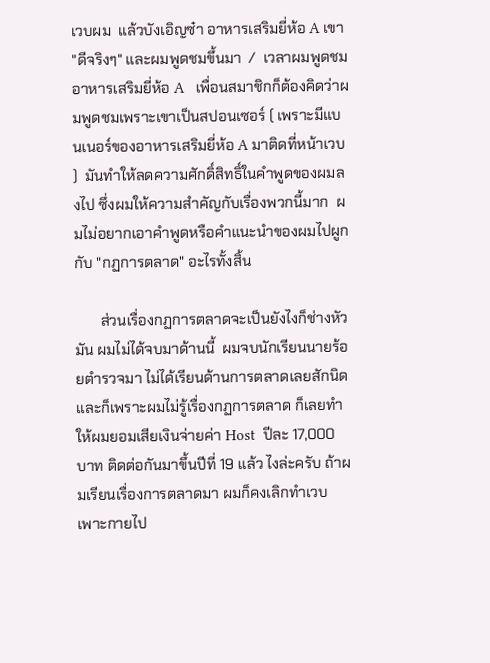เวบผม  แล้วบังเอิญซ๋า อาหารเสริมยี่ห้อ A เขา "ดีจริงๆ" และผมพูดชมขึ้นมา  /  เวลาผมพูดชมอาหารเสริมยี่ห้อ A   เพื่อนสมาชิกก็ต้องคิดว่าผมพูดชมเพราะเขาเป็นสปอนเซอร์ ( เพราะมีแบนเนอร์ของอาหารเสริมยี่ห้อ A มาติดที่หน้าเวบ )  มันทำให้ลดความศักดิ์สิทธิ์ในคำพูดของผมลงไป ซึ่งผมให้ความสำคัญกับเรื่องพวกนี้มาก  ผมไม่อยากเอาคำพูดหรือคำแนะนำของผมไปผูกกับ "กฏการตลาด" อะไรทั้งสิ้น

       ส่วนเรื่องกฏการตลาดจะเป็นยังไงก็ช่างหัวมัน ผมไม่ได้จบมาด้านนี้  ผมจบนักเรียนนายร้อยตำรวจมา ไม่ได้เรียนด้านการตลาดเลยสักนิด และก็เพราะผมไม่รู้เรื่องกฏการตลาด ก็เลยทำให้ผมยอมเสียเงินจ่ายค่า Host  ปีละ 17,000 บาท ติดต่อกันมาขึ้นปีที่ 19 แล้ว ไงล่ะครับ ถ้าผมเรียนเรื่องการตลาดมา ผมก็คงเลิกทำเวบเพาะกายไป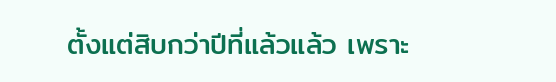ตั้งแต่สิบกว่าปีที่แล้วแล้ว เพราะ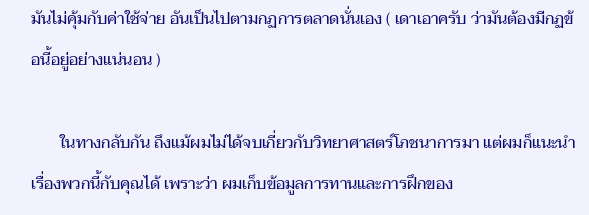มันไม่คุ้มกับค่าใช้จ่าย อันเป็นไปตามกฏการตลาดนั่นเอง ( เดาเอาครับ ว่ามันต้องมีกฏข้อนี้อยู่อย่างแน่นอน )

       ในทางกลับกัน ถึงแม้ผมไม่ได้จบเกี่ยวกับวิทยาศาสตร์โภชนาการมา แต่ผมก็แนะนำเรื่องพวกนี้กับคุณได้ เพราะว่า ผมเก็บข้อมูลการทานและการฝึกของ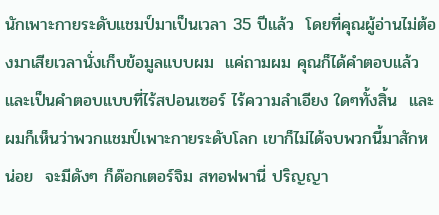นักเพาะกายระดับแชมป์มาเป็นเวลา 35 ปีแล้ว  โดยที่คุณผู้อ่านไม่ต้องมาเสียเวลานั่งเก็บข้อมูลแบบผม  แค่ถามผม คุณก็ได้คำตอบแล้ว และเป็นคำตอบแบบที่ไร้สปอนเซอร์ ไร้ความลำเอียง ใดๆทั้งสิ้น  และผมก็เห็นว่าพวกแชมป์เพาะกายระดับโลก เขาก็ไม่ได้จบพวกนี้มาสักหน่อย  จะมีดังๆ ก็ด๊อกเตอร์จิม สทอฟพานี่ ปริญญา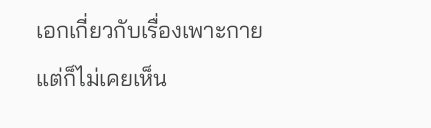เอกเกี่ยวกับเรื่องเพาะกาย แต่ก็ไม่เคยเห็น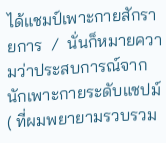ได้แชมป์เพาะกายสักรายการ  /  นั่นก็หมายความว่าประสบการณ์จากนักเพาะกายระดับแชปม์ ( ที่ผมพยายามรวบรวม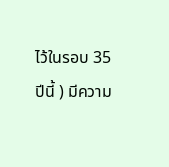ไว้ในรอบ 35 ปีนี้ ) มีความ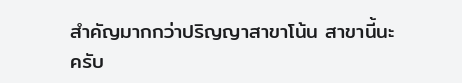สำคัญมากกว่าปริญญาสาขาโน้น สาขานี้นะครับ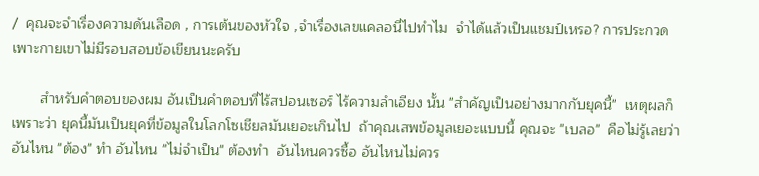/  คุณจะจำเรื่องความดันเลือด , การเต้นของหัวใจ ,จำเรื่องเลขแคลอนี่ไปทำไม  จำได้แล้วเป็นแชมป์เหรอ? การประกวดเพาะกายเขาไม่มีรอบสอบข้อเขียนนะครับ

       สำหรับคำตอบของผม อันเป็นคำตอบที่ไร้สปอนเซอร์ ไร้ความลำเอียง นั้น "สำคัญเป็นอย่างมากกับยุคนี้"  เหตุผลก็เพราะว่า ยุคนี้มันเป็นยุคที่ข้อมูลในโลกโซเชียลมันเยอะเกินไป  ถ้าคุณเสพข้อมูลเยอะแบบนี้ คุณจะ "เบลอ"  คือไม่รู้เลยว่าอันไหน "ต้อง" ทำ อันไหน "ไม่จำเป็น" ต้องทำ  อันไหนควรซื้อ อันไหนไม่ควร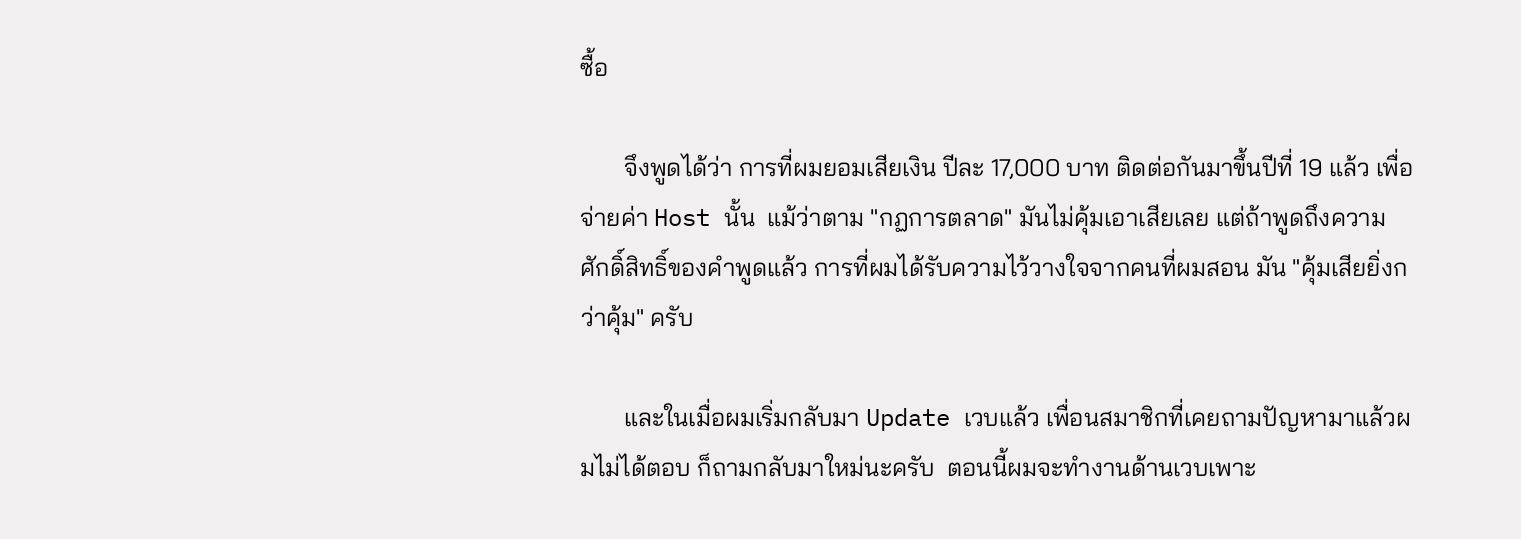ซื้อ

       จึงพูดได้ว่า การที่ผมยอมเสียเงิน ปีละ 17,000 บาท ติดต่อกันมาขึ้นปีที่ 19 แล้ว เพื่อจ่ายค่า Host นั้น  แม้ว่าตาม "กฏการตลาด" มันไม่คุ้มเอาเสียเลย แต่ถ้าพูดถึงความศักดิ์สิทธิ์ของคำพูดแล้ว การที่ผมได้รับความไว้วางใจจากคนที่ผมสอน มัน "คุ้มเสียยิ่งกว่าคุ้ม" ครับ

       และในเมื่อผมเริ่มกลับมา Update เวบแล้ว เพื่อนสมาชิกที่เคยถามปัญหามาแล้วผมไม่ได้ตอบ ก็ถามกลับมาใหม่นะครับ  ตอนนี้ผมจะทำงานด้านเวบเพาะ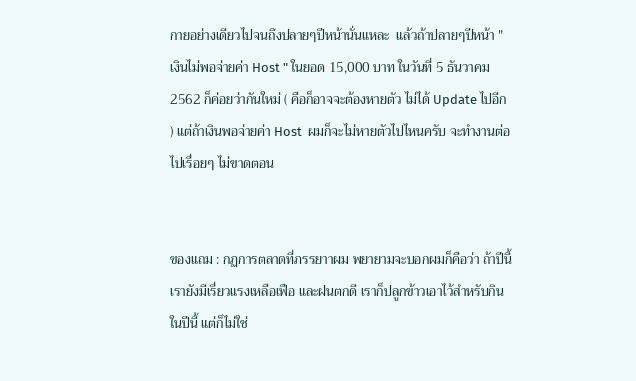กายอย่างเดียวไปจนถึงปลายๆปีหน้านั่นแหละ  แล้วถ้าปลายๆปีหน้า "เงินไม่พอจ่ายค่า Host " ในยอด 15,000 บาท ในวันที่ 5 ธันวาคม 2562 ก็ค่อยว่ากันใหม่ ( คือก็อาจจะต้องหายตัว ไม่ได้ Update ไปอีก ) แต่ถ้าเงินพอจ่ายค่า Host  ผมก็จะไม่หายตัวไปไหนครับ จะทำงานต่อไปเรื่อยๆ ไม่ขาดตอน


ของแถม : กฏการตลาดที่ภรรยาาผม พยายามจะบอกผมก็คือว่า ถ้าปีนี้ เรายังมีเรี่ยวแรงเหลือเฟือ และฝนตกดี เราก็ปลูกข้าวเอาไว้สำหรับกินในปีนี้ แต่ก็ไม่ใช่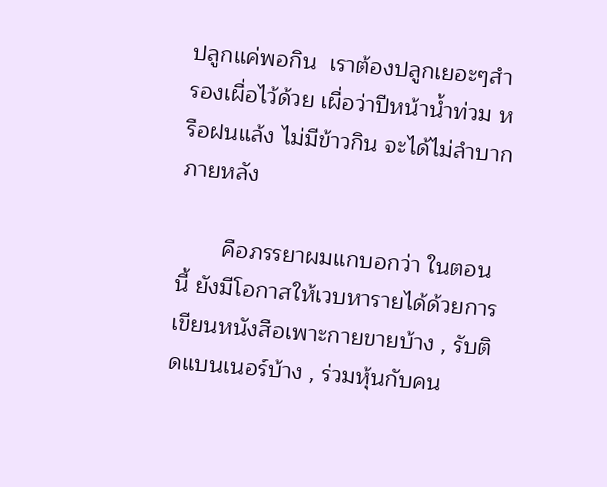ปลูกแค่พอกิน  เราต้องปลูกเยอะๆสำรองเผื่อไว้ด้วย เผื่อว่าปีหน้าน้ำท่วม หรือฝนแล้ง ไม่มีข้าวกิน จะได้ไม่ลำบากภายหลัง

       คือภรรยาผมแกบอกว่า ในตอนนี้ ยังมีโอกาสให้เวบหารายได้ด้วยการ เขียนหนังสือเพาะกายขายบ้าง , รับติดแบนเนอร์บ้าง , ร่วมหุ้นกับคน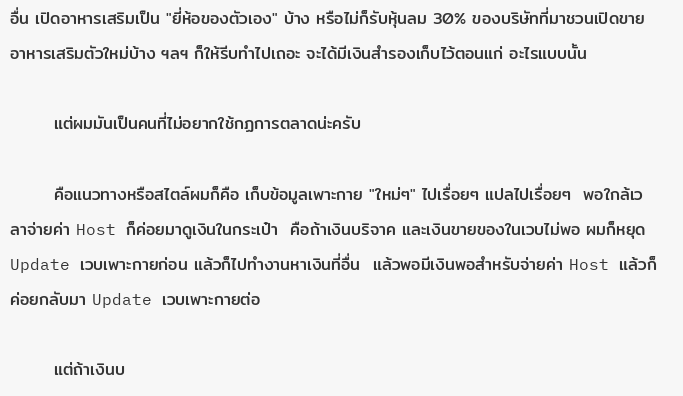อื่น เปิดอาหารเสริมเป็น "ยี่ห้อของตัวเอง" บ้าง หรือไม่ก็รับหุ้นลม 30% ของบริษัทที่มาชวนเปิดขายอาหารเสริมตัวใหม่บ้าง ฯลฯ ก็ให้รีบทำไปเถอะ จะได้มีเงินสำรองเก็บไว้ตอนแก่ อะไรแบบนั้น

       แต่ผมมันเป็นคนที่ไม่อยากใช้กฏการตลาดน่ะครับ

       คือแนวทางหรือสไตล์ผมก็คือ เก็บข้อมูลเพาะกาย "ใหม่ๆ" ไปเรื่อยๆ แปลไปเรื่อยๆ  พอใกล้เวลาจ่ายค่า Host ก็ค่อยมาดูเงินในกระเป๋า  คือถ้าเงินบริจาค และเงินขายของในเวบไม่พอ ผมก็หยุด Update เวบเพาะกายก่อน แล้วก็ไปทำงานหาเงินที่อื่น  แล้วพอมีเงินพอสำหรับจ่ายค่า Host แล้วก็ค่อยกลับมา Update เวบเพาะกายต่อ

       แต่ถ้าเงินบ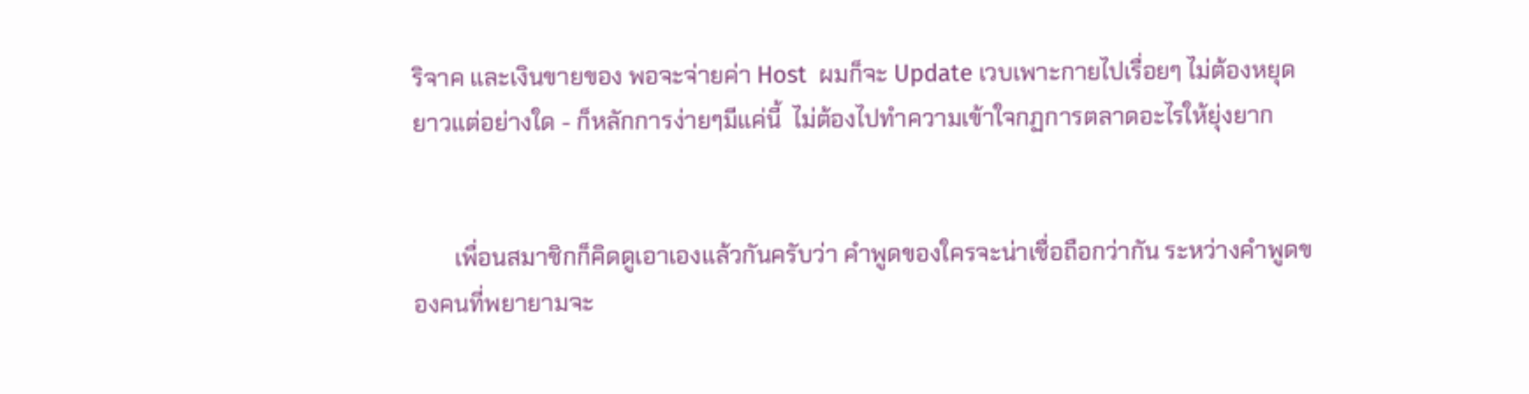ริจาค และเงินขายของ พอจะจ่ายค่า Host  ผมก็จะ Update เวบเพาะกายไปเรื่อยๆ ไม่ต้องหยุดยาวแต่อย่างใด - ก็หลักการง่ายๆมีแค่นี้  ไม่ต้องไปทำความเข้าใจกฏการตลาดอะไรให้ยุ่งยาก


       เพื่อนสมาชิกก็คิดดูเอาเองแล้วกันครับว่า คำพูดของใครจะน่าเชื่อถือกว่ากัน ระหว่างคำพูดของคนที่พยายามจะ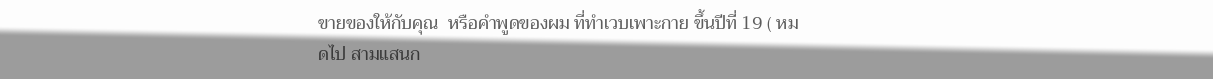ขายของให้กับคุณ  หรือคำพูดของผม ที่ทำเวบเพาะกาย ขึ้นปีที่ 19 ( หมดไป สามแสนก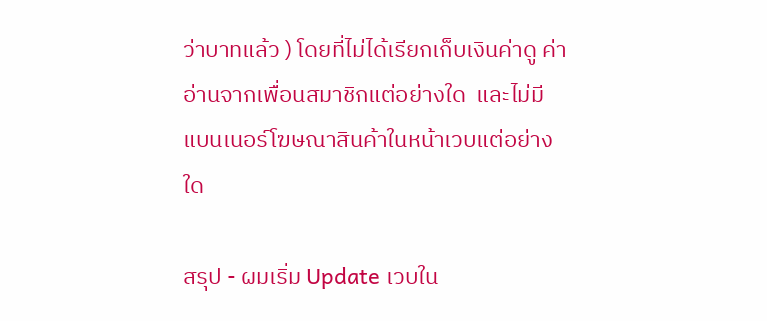ว่าบาทแล้ว ) โดยที่ไม่ได้เรียกเก็บเงินค่าดู ค่าอ่านจากเพื่อนสมาชิกแต่อย่างใด  และไม่มีแบนเนอร์โฆษณาสินค้าในหน้าเวบแต่อย่างใด

สรุป - ผมเริ่ม Update เวบใน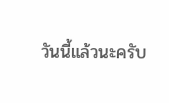วันนี้แล้วนะครับ